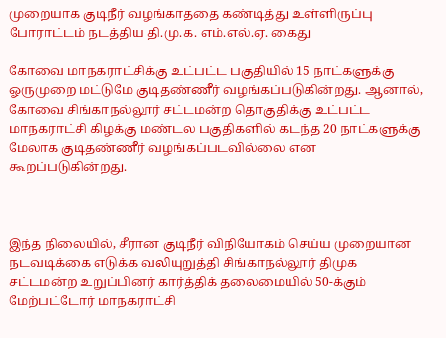முறையாக குடிநீர் வழங்காததை கண்டித்து உள்ளிருப்பு போராட்டம் நடத்திய தி.மு.க. எம்.எல்.ஏ. கைது

கோவை மாநகராட்சிக்கு உட்பட்ட பகுதியில் 15 நாட்களுக்கு ஓருமுறை மட்டுமே குடிதண்ணீர் வழங்கப்படுகின்றது. ஆனால், கோவை சிங்காநல்லூர் சட்டமன்ற தொகுதிக்கு உட்பட்ட மாநகராட்சி கிழக்கு மண்டல பகுதிகளில் கடந்த 20 நாட்களுக்கு மேலாக குடிதண்ணீர் வழங்கப்படவில்லை என கூறப்படுகின்றது.



இந்த நிலையில், சீரான குடிநீர் விநியோகம் செய்ய முறையான நடவடிக்கை எடுக்க வலியுறுத்தி சிங்காநல்லூர் திமுக சட்டமன்ற உறுப்பினர் கார்த்திக் தலைமையில் 50-க்கும் மேற்பட்டோர் மாநகராட்சி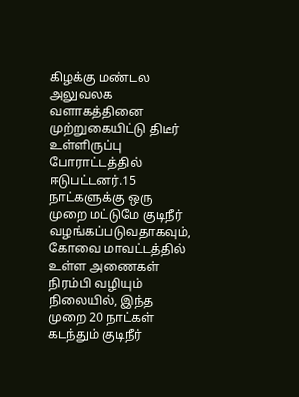கிழக்கு மண்டல அலுவலக வளாகத்தினை முற்றுகையிட்டு திடீர்  உள்ளிருப்பு போராட்டத்தில் ஈடுபட்டனர்.15 நாட்களுக்கு ஒரு முறை மட்டுமே குடிநீர் வழங்கப்படுவதாகவும், கோவை மாவட்டத்தில் உள்ள அணைகள் நிரம்பி வழியும் நிலையில், இந்த முறை 20 நாட்கள் கடந்தும் குடிநீர்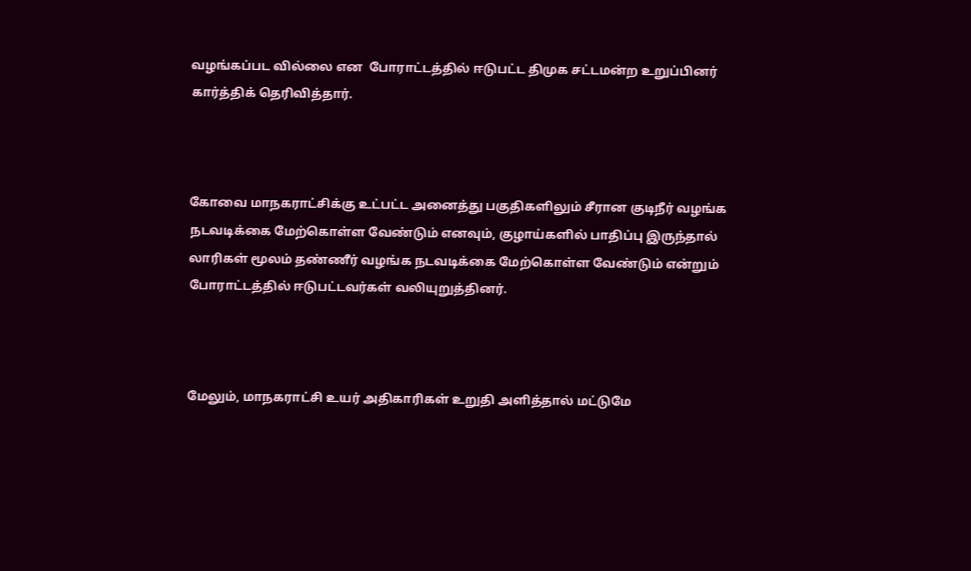வழங்கப்பட வில்லை என  போராட்டத்தில் ஈடுபட்ட திமுக சட்டமன்ற உறுப்பினர் கார்த்திக் தெரிவித்தார்.



கோவை மாநகராட்சிக்கு உட்பட்ட அனைத்து பகுதிகளிலும் சீரான குடிநீர் வழங்க நடவடிக்கை மேற்கொள்ள வேண்டும் எனவும், குழாய்களில் பாதிப்பு இருந்தால் லாரிகள் மூலம் தண்ணீர் வழங்க நடவடிக்கை மேற்கொள்ள வேண்டும் என்றும் போராட்டத்தில் ஈடுபட்டவர்கள் வலியுறுத்தினர்.



மேலும், மாநகராட்சி உயர் அதிகாரிகள் உறுதி அளித்தால் மட்டுமே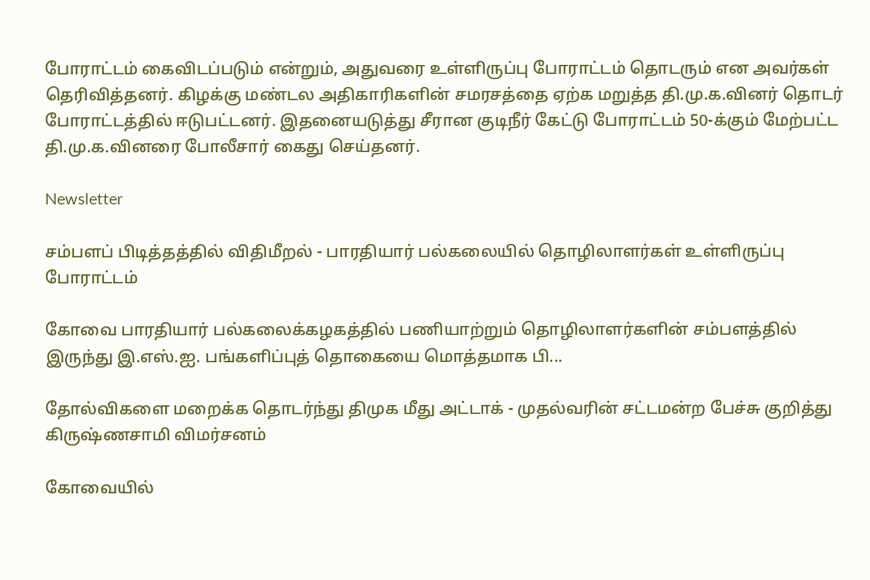போராட்டம் கைவிடப்படும் என்றும், அதுவரை உள்ளிருப்பு போராட்டம் தொடரும் என அவர்கள் தெரிவித்தனர். கிழக்கு மண்டல அதிகாரிகளின் சமரசத்தை ஏற்க மறுத்த தி.மு.க.வினர் தொடர் போராட்டத்தில் ஈடுபட்டனர். இதனையடுத்து சீரான குடிநீர் கேட்டு போராட்டம் 50-க்கும் மேற்பட்ட தி.மு.க.வினரை போலீசார் கைது செய்தனர்.

Newsletter

சம்பளப் பிடித்தத்தில் விதிமீறல் - பாரதியார் பல்கலையில் தொழிலாளர்கள் உள்ளிருப்பு போராட்டம்

கோவை பாரதியார் பல்கலைக்கழகத்தில் பணியாற்றும் தொழிலாளர்களின் சம்பளத்தில் இருந்து இ.எஸ்.ஐ. பங்களிப்புத் தொகையை மொத்தமாக பி...

தோல்விகளை மறைக்க தொடர்ந்து திமுக மீது அட்டாக் - முதல்வரின் சட்டமன்ற பேச்சு குறித்து கிருஷ்ணசாமி விமர்சனம்

கோவையில்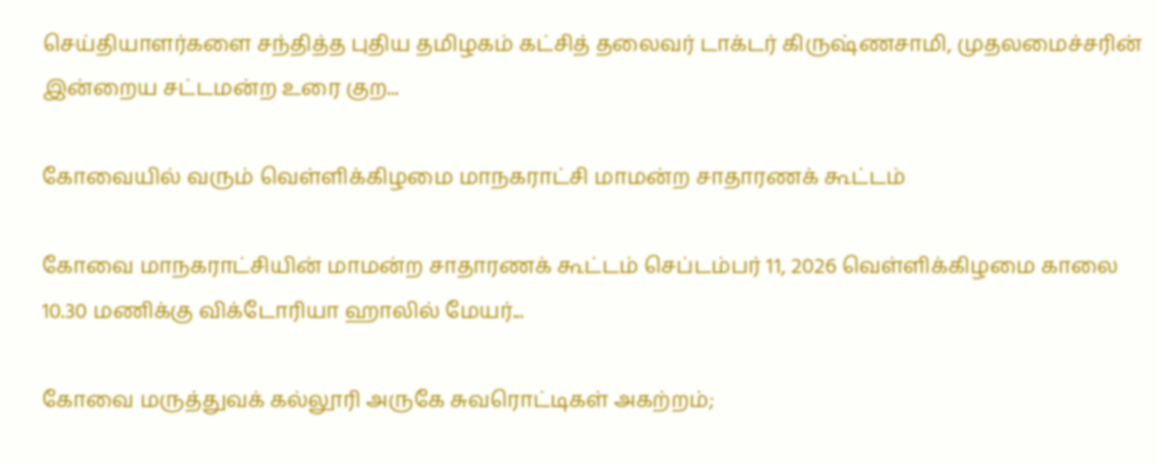செய்தியாளர்களை சந்தித்த புதிய தமிழகம் கட்சித் தலைவர் டாக்டர் கிருஷ்ணசாமி, முதலமைச்சரின் இன்றைய சட்டமன்ற உரை குற...

கோவையில் வரும் வெள்ளிக்கிழமை மாநகராட்சி மாமன்ற சாதாரணக் கூட்டம்

கோவை மாநகராட்சியின் மாமன்ற சாதாரணக் கூட்டம் செப்டம்பர் 11, 2026 வெள்ளிக்கிழமை காலை 10.30 மணிக்கு விக்டோரியா ஹாலில் மேயர்...

கோவை மருத்துவக் கல்லூரி அருகே சுவரொட்டிகள் அகற்றம்;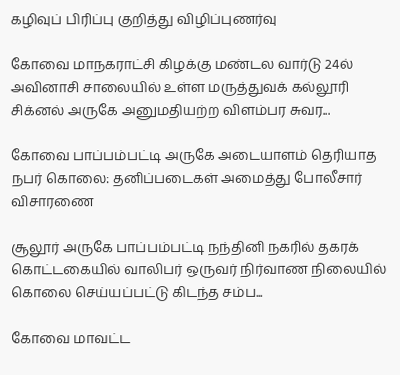கழிவுப் பிரிப்பு குறித்து விழிப்புணர்வு

கோவை மாநகராட்சி கிழக்கு மண்டல வார்டு 24ல் அவினாசி சாலையில் உள்ள மருத்துவக் கல்லூரி சிக்னல் அருகே அனுமதியற்ற விளம்பர சுவர...

கோவை பாப்பம்பட்டி அருகே அடையாளம் தெரியாத நபர் கொலை: தனிப்படைகள் அமைத்து போலீசார் விசாரணை

சூலூர் அருகே பாப்பம்பட்டி நந்தினி நகரில் தகரக் கொட்டகையில் வாலிபர் ஒருவர் நிர்வாண நிலையில் கொலை செய்யப்பட்டு கிடந்த சம்ப...

கோவை மாவட்ட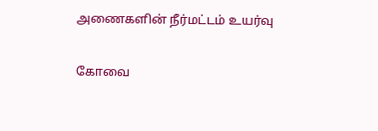அணைகளின் நீர்மட்டம் உயர்வு

கோவை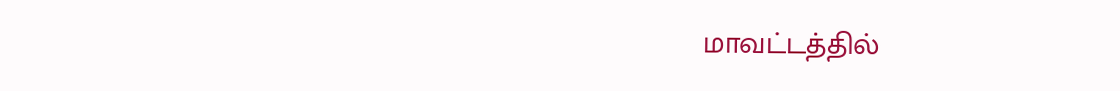மாவட்டத்தில்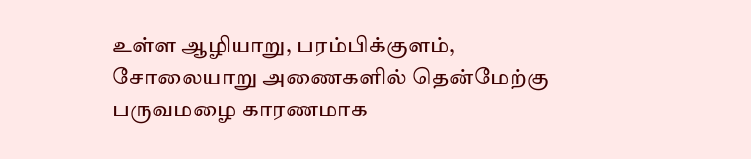உள்ள ஆழியாறு, பரம்பிக்குளம், சோலையாறு அணைகளில் தென்மேற்கு பருவமழை காரணமாக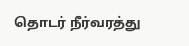தொடர் நீர்வரத்து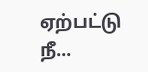ஏற்பட்டு நீ...